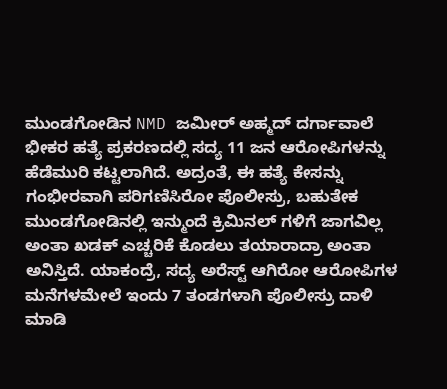ಮುಂಡಗೋಡಿನ NMD ಜಮೀರ್ ಅಹ್ಮದ್ ದರ್ಗಾವಾಲೆ ಭೀಕರ ಹತ್ಯೆ ಪ್ರಕರಣದಲ್ಲಿ ಸದ್ಯ 11 ಜನ ಆರೋಪಿಗಳನ್ನು ಹೆಡೆಮುರಿ ಕಟ್ಟಲಾಗಿದೆ. ಅದ್ರಂತೆ, ಈ ಹತ್ಯೆ ಕೇಸನ್ನು ಗಂಭೀರವಾಗಿ ಪರಿಗಣಿಸಿರೋ ಪೊಲೀಸ್ರು, ಬಹುತೇಕ ಮುಂಡಗೋಡಿನಲ್ಲಿ ಇನ್ಮುಂದೆ ಕ್ರಿಮಿನಲ್ ಗಳಿಗೆ ಜಾಗವಿಲ್ಲ ಅಂತಾ ಖಡಕ್ ಎಚ್ಚರಿಕೆ ಕೊಡಲು ತಯಾರಾದ್ರಾ ಅಂತಾ ಅನಿಸ್ತಿದೆ. ಯಾಕಂದ್ರೆ, ಸದ್ಯ ಅರೆಸ್ಟ್ ಆಗಿರೋ ಆರೋಪಿಗಳ ಮನೆಗಳಮೇಲೆ ಇಂದು 7 ತಂಡಗಳಾಗಿ ಪೊಲೀಸ್ರು ದಾಳಿ ಮಾಡಿ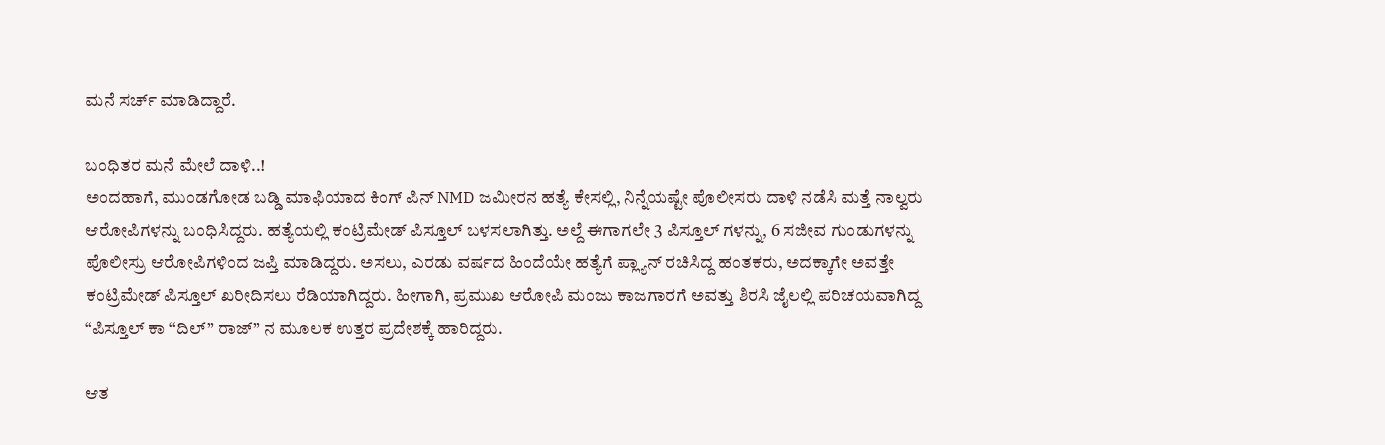ಮನೆ ಸರ್ಚ್ ಮಾಡಿದ್ದಾರೆ.

ಬಂಧಿತರ ಮನೆ ಮೇಲೆ ದಾಳಿ..!
ಅಂದಹಾಗೆ, ಮುಂಡಗೋಡ ಬಡ್ಡಿ ಮಾಫಿಯಾದ ಕಿಂಗ್ ಪಿನ್ NMD ಜಮೀರನ ಹತ್ಯೆ ಕೇಸಲ್ಲಿ, ನಿನ್ನೆಯಷ್ಟೇ ಪೊಲೀಸರು ದಾಳಿ ನಡೆಸಿ ಮತ್ತೆ ನಾಲ್ವರು ಆರೋಪಿಗಳನ್ನು ಬಂಧಿಸಿದ್ದರು. ಹತ್ಯೆಯಲ್ಲಿ ಕಂಟ್ರಿಮೇಡ್ ಪಿಸ್ತೂಲ್ ಬಳಸಲಾಗಿತ್ತು. ಅಲ್ದೆ ಈಗಾಗಲೇ 3 ಪಿಸ್ತೂಲ್ ಗಳನ್ನು, 6 ಸಜೀವ ಗುಂಡುಗಳನ್ನು ಪೊಲೀಸ್ರು ಆರೋಪಿಗಳಿಂದ ಜಪ್ತಿ ಮಾಡಿದ್ದರು. ಅಸಲು, ಎರಡು ವರ್ಷದ ಹಿಂದೆಯೇ ಹತ್ಯೆಗೆ ಪ್ಲ್ಯಾನ್ ರಚಿಸಿದ್ದ ಹಂತಕರು, ಅದಕ್ಕಾಗೇ ಅವತ್ತೇ ಕಂಟ್ರಿಮೇಡ್ ಪಿಸ್ತೂಲ್ ಖರೀದಿಸಲು ರೆಡಿಯಾಗಿದ್ದರು. ಹೀಗಾಗಿ, ಪ್ರಮುಖ ಆರೋಪಿ ಮಂಜು ಕಾಜಗಾರಗೆ ಅವತ್ತು ಶಿರಸಿ ಜೈಲಲ್ಲಿ ಪರಿಚಯವಾಗಿದ್ದ “ಪಿಸ್ತೂಲ್ ಕಾ “ದಿಲ್” ರಾಜ್” ನ ಮೂಲಕ ಉತ್ತರ ಪ್ರದೇಶಕ್ಕೆ ಹಾರಿದ್ದರು.

ಆತ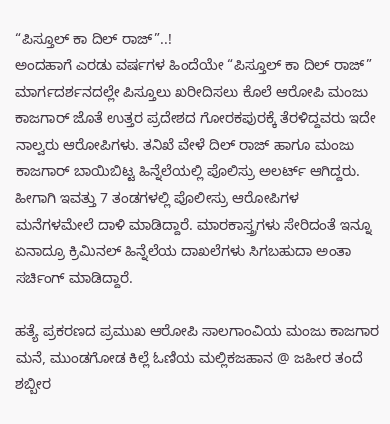“ಪಿಸ್ತೂಲ್ ಕಾ ದಿಲ್ ರಾಜ್”..!
ಅಂದಹಾಗೆ ಎರಡು ವರ್ಷಗಳ ಹಿಂದೆಯೇ “ಪಿಸ್ತೂಲ್ ಕಾ ದಿಲ್ ರಾಜ್” ಮಾರ್ಗದರ್ಶನದಲ್ಲೇ ಪಿಸ್ತೂಲು ಖರೀದಿಸಲು ಕೊಲೆ ಆರೋಪಿ ಮಂಜು ಕಾಜಗಾರ್ ಜೊತೆ ಉತ್ತರ ಪ್ರದೇಶದ ಗೋರಕಪುರಕ್ಕೆ ತೆರಳಿದ್ದವರು ಇದೇ ನಾಲ್ವರು ಆರೋಪಿಗಳು. ತನಿಖೆ ವೇಳೆ ದಿಲ್ ರಾಜ್ ಹಾಗೂ ಮಂಜು ಕಾಜಗಾರ್ ಬಾಯಿಬಿಟ್ಟ ಹಿನ್ನೆಲೆಯಲ್ಲಿ ಪೊಲಿಸ್ರು ಅಲರ್ಟ್ ಆಗಿದ್ದರು. ಹೀಗಾಗಿ ಇವತ್ತು 7 ತಂಡಗಳಲ್ಲಿ ಪೊಲೀಸ್ರು ಆರೋಪಿಗಳ ಮನೆಗಳಮೇಲೆ ದಾಳಿ ಮಾಡಿದ್ದಾರೆ. ಮಾರಕಾಸ್ತ್ರಗಳು ಸೇರಿದಂತೆ ಇನ್ನೂ ಏನಾದ್ರೂ ಕ್ರಿಮಿನಲ್ ಹಿನ್ನೆಲೆಯ ದಾಖಲೆಗಳು ಸಿಗಬಹುದಾ ಅಂತಾ ಸರ್ಚಿಂಗ್ ಮಾಡಿದ್ದಾರೆ.

ಹತ್ಯೆ ಪ್ರಕರಣದ ಪ್ರಮುಖ ಆರೋಪಿ ಸಾಲಗಾಂವಿಯ ಮಂಜು ಕಾಜಗಾರ ಮನೆ, ಮುಂಡಗೋಡ ಕಿಲ್ಲೆ ಓಣಿಯ ಮಲ್ಲಿಕಜಹಾನ @ ಜಹೀರ ತಂದೆ ಶಬ್ಬೀರ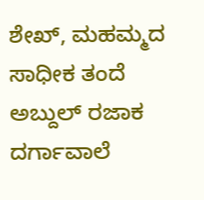ಶೇಖ್, ಮಹಮ್ಮದ ಸಾಧೀಕ ತಂದೆ ಅಬ್ದುಲ್ ರಜಾಕ ದರ್ಗಾವಾಲೆ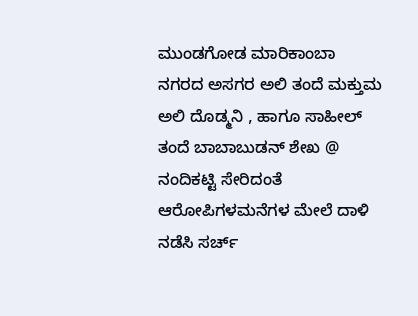ಮುಂಡಗೋಡ ಮಾರಿಕಾಂಬಾ ನಗರದ ಅಸಗರ ಅಲಿ ತಂದೆ ಮಕ್ತುಮ ಅಲಿ ದೊಡ್ಮನಿ , ಹಾಗೂ ಸಾಹೀಲ್ ತಂದೆ ಬಾಬಾಬುಡನ್ ಶೇಖ @ ನಂದಿಕಟ್ಟಿ ಸೇರಿದಂತೆ ಆರೋಪಿಗಳಮನೆಗಳ ಮೇಲೆ ದಾಳಿ ನಡೆಸಿ ಸರ್ಚ್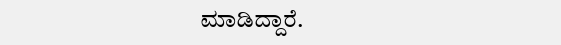ಮಾಡಿದ್ದಾರೆ.